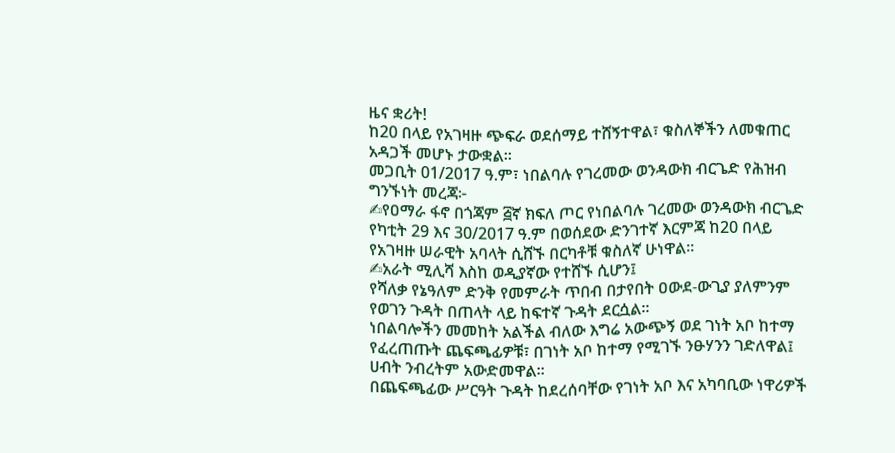ዜና ቋሪት!
ከ20 በላይ የአገዛዙ ጭፍራ ወደሰማይ ተሸኝተዋል፣ ቁስለኞችን ለመቁጠር አዳጋች መሆኑ ታውቋል።
መጋቢት 01/2017 ዓ.ም፣ ነበልባሉ የገረመው ወንዳውክ ብርጌድ የሕዝብ ግንኙነት መረጃ፦
✍የዐማራ ፋኖ በጎጃም ፭ኛ ክፍለ ጦር የነበልባሉ ገረመው ወንዳውክ ብርጌድ የካቲት 29 እና 30/2017 ዓ.ም በወሰደው ድንገተኛ እርምጃ ከ20 በላይ የአገዛዙ ሠራዊት አባላት ሲሸኙ በርካቶቹ ቁስለኛ ሁነዋል።
✍አራት ሚሊሻ እስከ ወዲያኛው የተሸኙ ሲሆን፤
የሻለቃ የኔዓለም ድንቅ የመምራት ጥበብ በታየበት ዐውደ-ውጊያ ያለምንም የወገን ጉዳት በጠላት ላይ ከፍተኛ ጉዳት ደርሷል።
ነበልባሎችን መመከት አልችል ብለው እግሬ አውጭኝ ወደ ገነት አቦ ከተማ የፈረጠጡት ጨፍጫፊዎቹ፣ በገነት አቦ ከተማ የሚገኙ ንፁሃንን ገድለዋል፤ ሀብት ንብረትም አውድመዋል።
በጨፍጫፊው ሥርዓት ጉዳት ከደረሰባቸው የገነት አቦ እና አካባቢው ነዋሪዎች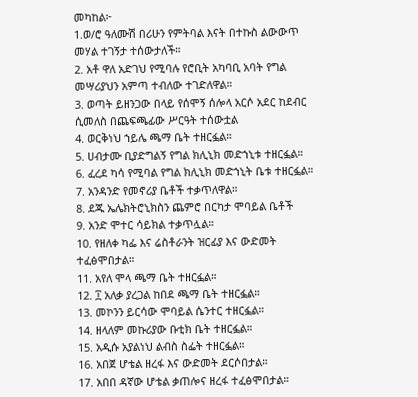መካከል፦
1.ወ/ሮ ዓለሙሽ በሪሁን የምትባል እናት በተኩስ ልውውጥ መሃል ተገኝታ ተሰውታለች።
2. አቶ ዋለ አድገህ የሚባሉ የሮቢት አካባቢ አባት የግል መሣሪያህን አምጣ ተብለው ተገድለዋል።
3. ወጣት ይዘንጋው በላይ የሰሞኝ ሰሎላ አርሶ አደር ከደብር ሲመለስ በጨፍጫፊው ሥርዓት ተሰውቷል
4. ወርቅነህ ኀይሌ ጫማ ቤት ተዘርፏል።
5. ሀብታሙ ቢያድግልኝ የግል ክሊኒክ መድኀኒቱ ተዘርፏል።
6. ፈረደ ካሳ የሚባል የግል ክሊኒክ መድኀኒት ቤቱ ተዘርፏል።
7. አንዳንድ የመኖሪያ ቤቶች ተቃጥለዋል።
8. ደጁ ኤሌክትሮኒክስን ጨምሮ በርካታ ሞባይል ቤቶች
9. አንድ ሞተር ሳይክል ተቃጥሏል።
10. የዘለቀ ካፌ እና ሬስቶራንት ዝርፊያ እና ውድመት ተፈፅሞበታል።
11. አየለ ሞላ ጫማ ቤት ተዘርፏል።
12. ፲ አለቃ ያረጋል ከበደ ጫማ ቤት ተዘርፏል።
13. መኮንን ይርሳው ሞባይል ሴንተር ተዘርፏል።
14. ዘላለም መኩሪያው ቡቲክ ቤት ተዘርፏል።
15. አዲሱ አያልነህ ልብስ ስፌት ተዘርፏል።
16. አበጀ ሆቴል ዘረፋ እና ውድመት ደርሶበታል።
17. አበበ ዳኛው ሆቴል ቃጠሎና ዘረፋ ተፈፅሞበታል።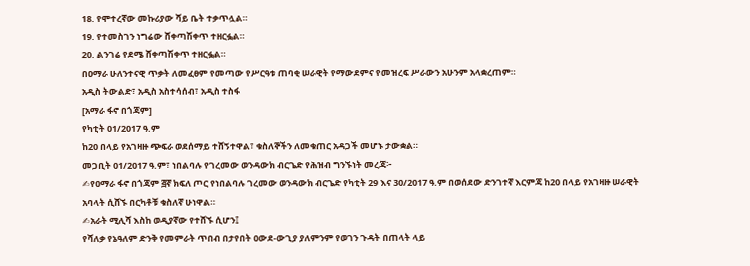18. የሞተረኛው መኩሪያው ሻይ ቤት ተቃጥሏል።
19. የተመስገን ነግሬው ሸቀጣሽቀጥ ተዘርፏል።
20. ልንገሬ የደሜ ሸቀጣሽቀጥ ተዘርፏል።
በዐማራ ሁለንተናዊ ጥቃት ለመፈፀም የመጣው የሥርዓቱ ጠባቂ ሠራዊት የማውደምና የመዝረፍ ሥራውን አሁንም አላቋረጠም።
አዲስ ትውልድ፣ አዲስ አስተሳሰብ፣ አዲስ ተስፋ
[አማራ ፋኖ በጎጃም]
የካቲት 01/2017 ዓ.ም
ከ20 በላይ የአገዛዙ ጭፍራ ወደሰማይ ተሸኝተዋል፣ ቁስለኞችን ለመቁጠር አዳጋች መሆኑ ታውቋል።
መጋቢት 01/2017 ዓ.ም፣ ነበልባሉ የገረመው ወንዳውክ ብርጌድ የሕዝብ ግንኙነት መረጃ፦
✍የዐማራ ፋኖ በጎጃም ፭ኛ ክፍለ ጦር የነበልባሉ ገረመው ወንዳውክ ብርጌድ የካቲት 29 እና 30/2017 ዓ.ም በወሰደው ድንገተኛ እርምጃ ከ20 በላይ የአገዛዙ ሠራዊት አባላት ሲሸኙ በርካቶቹ ቁስለኛ ሁነዋል።
✍አራት ሚሊሻ እስከ ወዲያኛው የተሸኙ ሲሆን፤
የሻለቃ የኔዓለም ድንቅ የመምራት ጥበብ በታየበት ዐውደ-ውጊያ ያለምንም የወገን ጉዳት በጠላት ላይ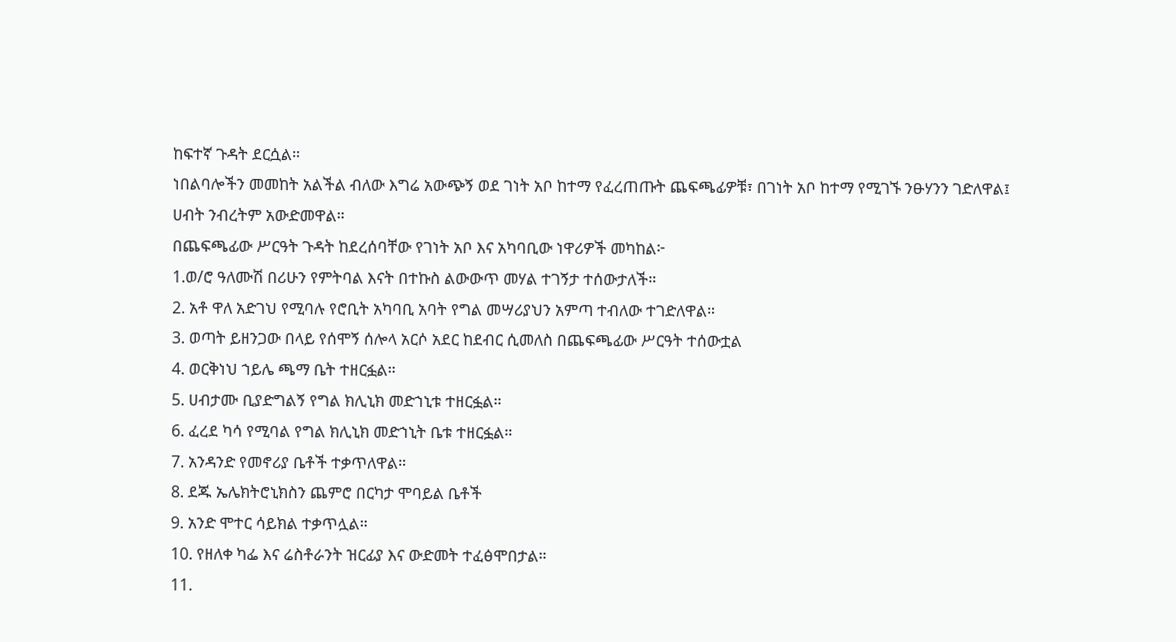ከፍተኛ ጉዳት ደርሷል።
ነበልባሎችን መመከት አልችል ብለው እግሬ አውጭኝ ወደ ገነት አቦ ከተማ የፈረጠጡት ጨፍጫፊዎቹ፣ በገነት አቦ ከተማ የሚገኙ ንፁሃንን ገድለዋል፤ ሀብት ንብረትም አውድመዋል።
በጨፍጫፊው ሥርዓት ጉዳት ከደረሰባቸው የገነት አቦ እና አካባቢው ነዋሪዎች መካከል፦
1.ወ/ሮ ዓለሙሽ በሪሁን የምትባል እናት በተኩስ ልውውጥ መሃል ተገኝታ ተሰውታለች።
2. አቶ ዋለ አድገህ የሚባሉ የሮቢት አካባቢ አባት የግል መሣሪያህን አምጣ ተብለው ተገድለዋል።
3. ወጣት ይዘንጋው በላይ የሰሞኝ ሰሎላ አርሶ አደር ከደብር ሲመለስ በጨፍጫፊው ሥርዓት ተሰውቷል
4. ወርቅነህ ኀይሌ ጫማ ቤት ተዘርፏል።
5. ሀብታሙ ቢያድግልኝ የግል ክሊኒክ መድኀኒቱ ተዘርፏል።
6. ፈረደ ካሳ የሚባል የግል ክሊኒክ መድኀኒት ቤቱ ተዘርፏል።
7. አንዳንድ የመኖሪያ ቤቶች ተቃጥለዋል።
8. ደጁ ኤሌክትሮኒክስን ጨምሮ በርካታ ሞባይል ቤቶች
9. አንድ ሞተር ሳይክል ተቃጥሏል።
10. የዘለቀ ካፌ እና ሬስቶራንት ዝርፊያ እና ውድመት ተፈፅሞበታል።
11.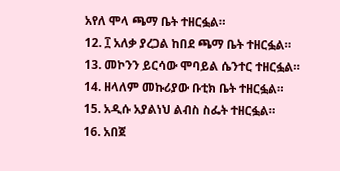አየለ ሞላ ጫማ ቤት ተዘርፏል።
12. ፲ አለቃ ያረጋል ከበደ ጫማ ቤት ተዘርፏል።
13. መኮንን ይርሳው ሞባይል ሴንተር ተዘርፏል።
14. ዘላለም መኩሪያው ቡቲክ ቤት ተዘርፏል።
15. አዲሱ አያልነህ ልብስ ስፌት ተዘርፏል።
16. አበጀ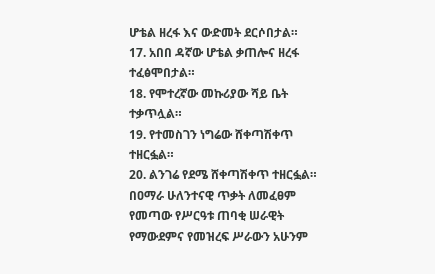ሆቴል ዘረፋ እና ውድመት ደርሶበታል።
17. አበበ ዳኛው ሆቴል ቃጠሎና ዘረፋ ተፈፅሞበታል።
18. የሞተረኛው መኩሪያው ሻይ ቤት ተቃጥሏል።
19. የተመስገን ነግሬው ሸቀጣሽቀጥ ተዘርፏል።
20. ልንገሬ የደሜ ሸቀጣሽቀጥ ተዘርፏል።
በዐማራ ሁለንተናዊ ጥቃት ለመፈፀም የመጣው የሥርዓቱ ጠባቂ ሠራዊት የማውደምና የመዝረፍ ሥራውን አሁንም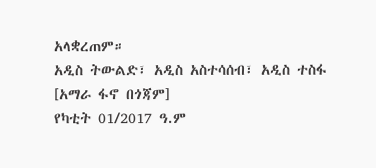አላቋረጠም።
አዲስ ትውልድ፣ አዲስ አስተሳሰብ፣ አዲስ ተስፋ
[አማራ ፋኖ በጎጃም]
የካቲት 01/2017 ዓ.ም